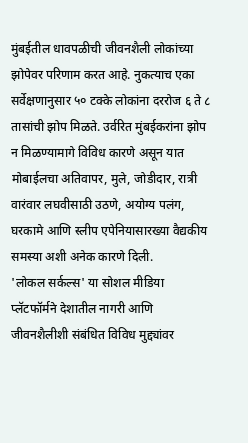मुंबईतील धावपळीची जीवनशैली लोकांच्या झोपेवर परिणाम करत आहे. नुकत्याच एका सर्वेक्षणानुसार ५० टक्के लोकांना दररोज ६ ते ८ तासांची झोप मिळते. उर्वरित मुंबईकरांना झोप न मिळण्यामागे विविध कारणे असून यात मोबाईलचा अतिवापर, मुले, जोडीदार, रात्री वारंवार लघवीसाठी उठणे, अयोग्य पलंग, घरकामे आणि स्लीप एपेनियासारख्या वैद्यकीय समस्या अशी अनेक कारणे दिली.
'लोकल सर्कल्स' या सोशल मीडिया प्लॅटफॉर्मने देशातील नागरी आणि जीवनशैलीशी संबंधित विविध मुद्द्यांवर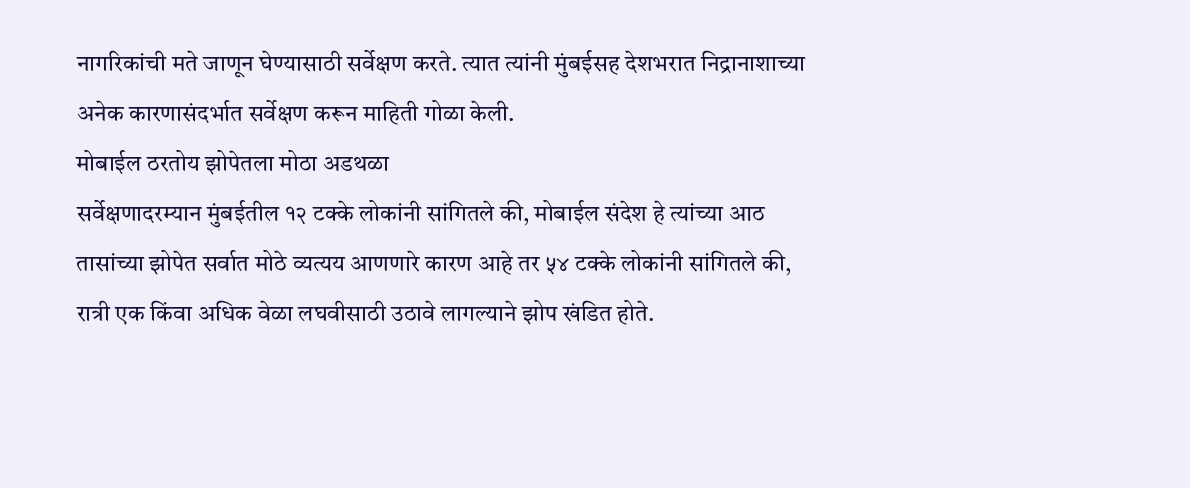नागरिकांची मते जाणून घेण्यासाठी सर्वेक्षण करते. त्यात त्यांनी मुंबईसह देशभरात निद्रानाशाच्या अनेक कारणासंदर्भात सर्वेक्षण करून माहिती गोळा केली.
मोबाईल ठरतोय झोपेतला मोठा अडथळा
सर्वेक्षणादरम्यान मुंबईतील १२ टक्के लोकांनी सांगितले की, मोबाईल संदेश हे त्यांच्या आठ तासांच्या झोपेत सर्वात मोठे व्यत्यय आणणारे कारण आहे तर ५४ टक्के लोकांनी सांगितले की, रात्री एक किंवा अधिक वेळा लघवीसाठी उठावे लागल्याने झोप खंडित होते.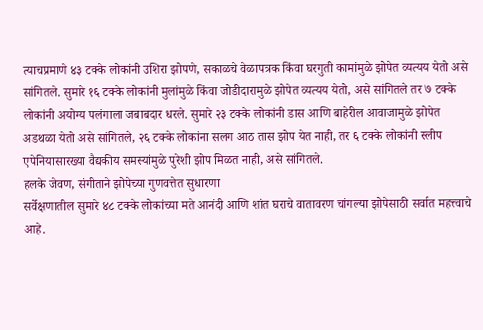त्याचप्रमाणे ४३ टक्के लोकांनी उशिरा झोपणे, सकाळचे वेळापत्रक किंवा घरगुती कामांमुळे झोपेत व्यत्यय येतो असे सांगितले. सुमारे १६ टक्के लोकांनी मुलांमुळे किंवा जोडीदारामुळे झोपेत व्यत्यय येतो, असे सांगितले तर ७ टक्के लोकांनी अयोग्य पलंगाला जबाबदार धरले. सुमारे २३ टक्के लोकांनी डास आणि बाहेरील आवाजामुळे झोपेत अडथळा येतो असे सांगितले, २६ टक्के लोकांना सलग आठ तास झोप येत नाही, तर ६ टक्के लोकांनी स्लीप एपेनियासारख्या वैद्यकीय समस्यांमुळे पुरेशी झोप मिळत नाही, असे सांगितले.
हलके जेवण, संगीताने झोपेच्या गुणवत्तेत सुधारणा
सर्वेक्षणातील सुमारे ४८ टक्के लोकांच्या मते आनंदी आणि शांत घराचे वातावरण चांगल्या झोपेसाठी सर्वात महत्त्वाचे आहे.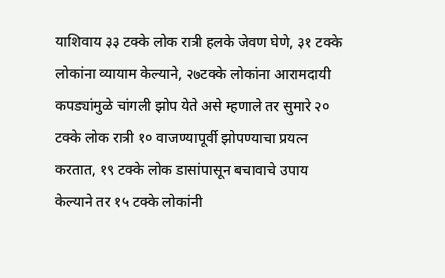याशिवाय ३३ टक्के लोक रात्री हलके जेवण घेणे, ३१ टक्के लोकांना व्यायाम केल्याने, २७टक्के लोकांना आरामदायी कपड्यांमुळे चांगली झोप येते असे म्हणाले तर सुमारे २० टक्के लोक रात्री १० वाजण्यापूर्वी झोपण्याचा प्रयत्न करतात, १९ टक्के लोक डासांपासून बचावाचे उपाय केल्याने तर १५ टक्के लोकांनी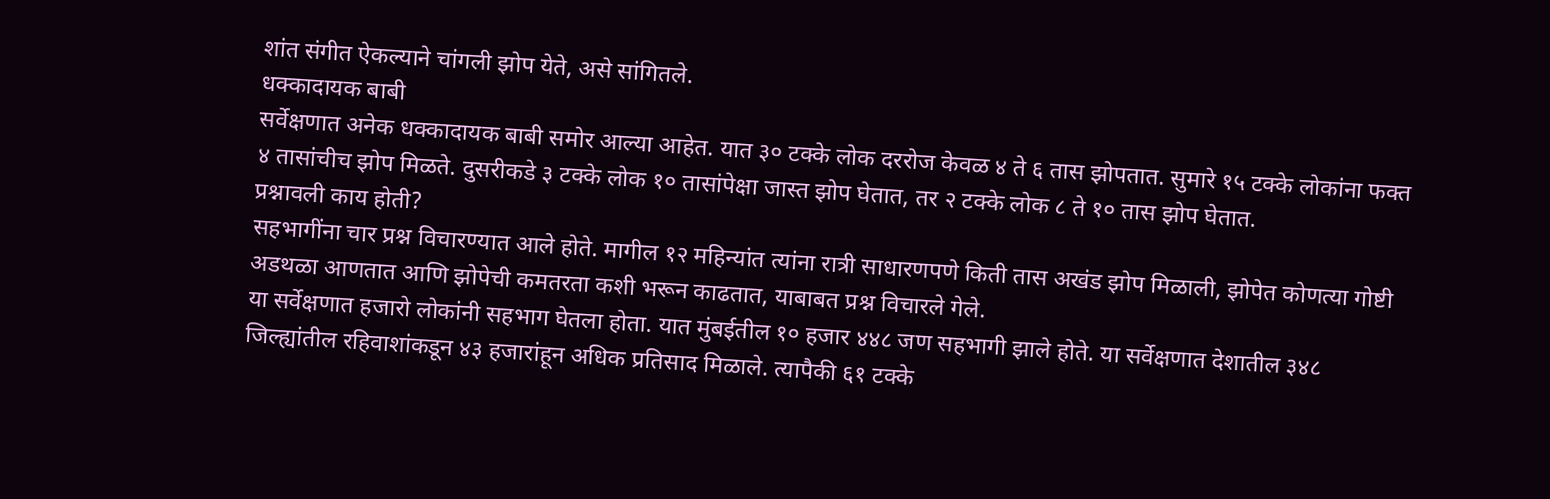शांत संगीत ऐकल्याने चांगली झोप येते, असे सांगितले.
धक्कादायक बाबी
सर्वेक्षणात अनेक धक्कादायक बाबी समोर आल्या आहेत. यात ३० टक्के लोक दररोज केवळ ४ ते ६ तास झोपतात. सुमारे १५ टक्के लोकांना फक्त ४ तासांचीच झोप मिळते. दुसरीकडे ३ टक्के लोक १० तासांपेक्षा जास्त झोप घेतात, तर २ टक्के लोक ८ ते १० तास झोप घेतात.
प्रश्नावली काय होती?
सहभागींना चार प्रश्न विचारण्यात आले होते. मागील १२ महिन्यांत त्यांना रात्री साधारणपणे किती तास अखंड झोप मिळाली, झोपेत कोणत्या गोष्टी अडथळा आणतात आणि झोपेची कमतरता कशी भरून काढतात, याबाबत प्रश्न विचारले गेले.
या सर्वेक्षणात हजारो लोकांनी सहभाग घेतला होता. यात मुंबईतील १० हजार ४४८ जण सहभागी झाले होते. या सर्वेक्षणात देशातील ३४८ जिल्ह्यांतील रहिवाशांकडून ४३ हजारांहून अधिक प्रतिसाद मिळाले. त्यापैकी ६१ टक्के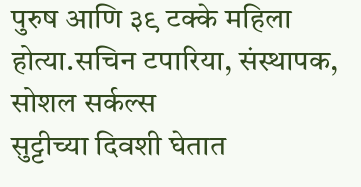पुरुष आणि ३९ टक्के महिला होत्या.सचिन टपारिया, संस्थापक, सोशल सर्कल्स
सुट्टीच्या दिवशी घेतात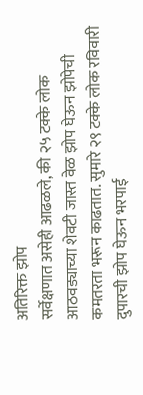अतिरिक्त झोप
सर्वेक्षणात असेही आढळले, की २५ टक्के लोक आठवड्याच्या शेवटी जास्त वेळ झोप घेऊन झोपेची कमतरता भरून काढतात. सुमारे २९ टक्के लोक रविवारी दुपारची झोप घेऊन भरपाई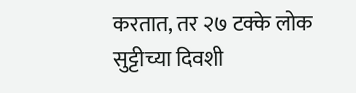करतात, तर २७ टक्के लोक सुट्टीच्या दिवशी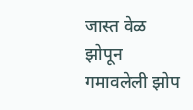जास्त वेळ झोपून गमावलेली झोप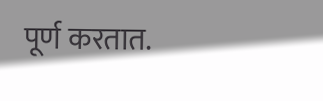पूर्ण करतात.